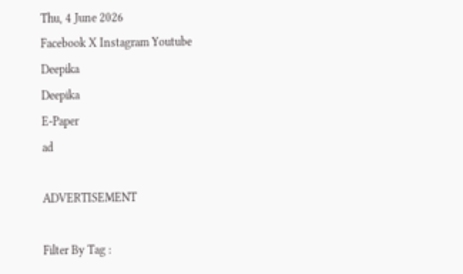Thu, 4 June 2026
Facebook X Instagram Youtube
Deepika
Deepika
E-Paper
ad

ADVERTISEMENT

Filter By Tag :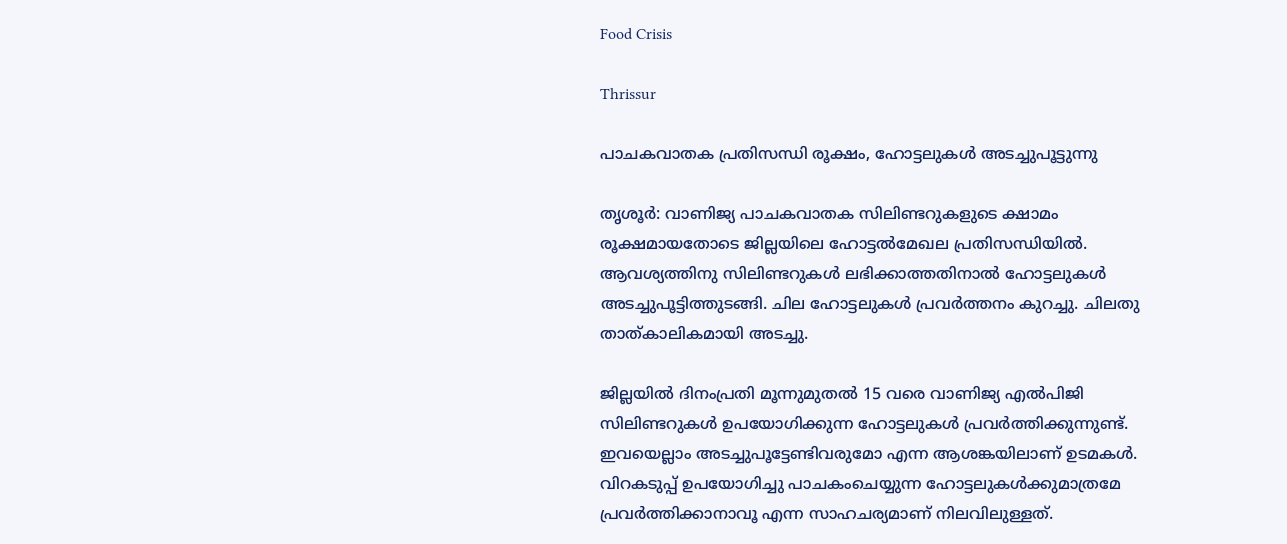Food Crisis

Thrissur

പാചകവാതക പ്രതിസന്ധി രൂക്ഷം, ഹോട്ടലുകൾ അടച്ചുപൂട്ടുന്നു

തൃശൂർ: വാണിജ്യ പാചകവാതക സിലിണ്ടറുകളുടെ ക്ഷാമം രൂക്ഷമായതോടെ ജില്ലയിലെ ഹോട്ടൽമേഖല പ്രതിസന്ധിയിൽ. ആവശ്യത്തിനു സിലിണ്ടറുകൾ ലഭിക്കാത്തതിനാൽ ഹോട്ടലുകൾ അടച്ചുപൂട്ടിത്തുടങ്ങി. ചില ഹോട്ടലുകൾ പ്രവർത്തനം കുറച്ചു. ചിലതു താത്കാലികമായി അടച്ചു.

ജില്ലയിൽ ദിനംപ്രതി മൂന്നുമുതൽ 15 വരെ വാണിജ്യ എൽപിജി സിലിണ്ടറുകൾ ഉപയോഗിക്കുന്ന ഹോട്ടലുകൾ പ്രവർത്തിക്കുന്നുണ്ട്. ഇവയെല്ലാം അടച്ചുപൂട്ടേണ്ടിവരുമോ എന്ന ആശങ്കയിലാണ് ഉടമകൾ. വിറകടുപ്പ് ഉപയോഗിച്ചു പാചകംചെയ്യുന്ന ഹോട്ടലുകൾക്കുമാത്രമേ പ്രവർത്തിക്കാനാവൂ എന്ന സാഹചര്യമാണ് നിലവിലുള്ളത്.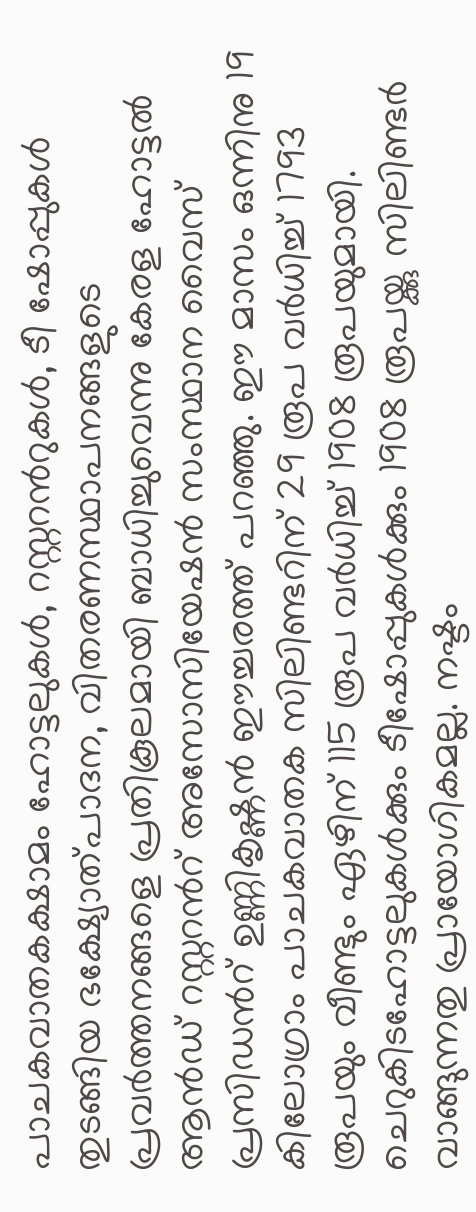പാചകവാതകക്ഷാമം ഹോട്ടലുകൾ, റസ്റ്ററന്‍റുകൾ, ടീ ഷോപ്പുകൾ തുടങ്ങിയ ഭക്ഷ്യോത്പാദന, വിതരണസ്ഥാപനങ്ങളുടെ പ്രവർത്തനങ്ങളെ പ്രതികൂലമായി ബാധിച്ചുവെന്നു കേരള ഹോട്ടൽ ആൻഡ് റസ്റ്ററന്‍റ് അസോസിയേഷൻ സംസ്ഥാന വൈസ് പ്രസിഡന്‍റ് ഉണ്ണികൃഷ്ണൻ ഈച്ചരത്ത് പറഞ്ഞു. ഈ മാസം ഒന്നിനു 19 കിലോഗ്രാം പാചകവാതക സിലിണ്ടറിന് 29 രൂപ വർധിച്ച് 1793 രൂപയും വീണ്ടും ഏഴിന് 115 രൂപ വർധിച്ച് 1908 രൂപയുമായി. ചെറുകിടഹോട്ടലുകൾക്കും ടീഷോപ്പുകൾക്കും 1908 രൂപയ്ക്കു സിലിണ്ടർ വാങ്ങുന്നതു പ്രായോഗികമല്ല. നഷ്ടം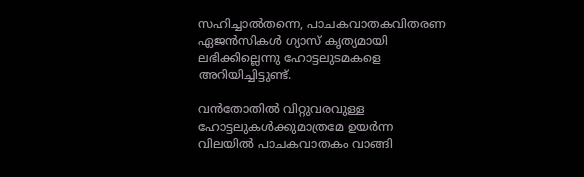സഹിച്ചാൽതന്നെ, പാചകവാതകവിതരണ ഏജൻസികൾ ഗ്യാസ് കൃത്യമായി ലഭിക്കില്ലെന്നു ഹോട്ടലുടമകളെ അറിയിച്ചിട്ടുണ്ട്.

വൻതോതിൽ വിറ്റുവരവുള്ള ഹോട്ടലുകൾക്കുമാത്രമേ ഉയർന്ന വിലയിൽ പാചകവാതകം വാങ്ങി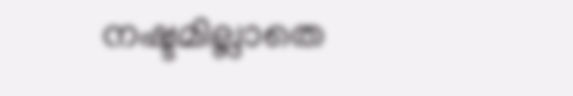നഷ്ടമില്ലാതെ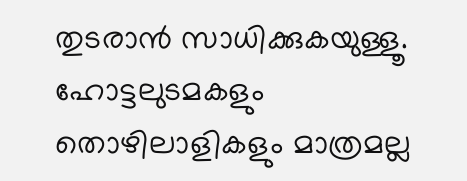തുടരാൻ സാധിക്കുകയുള്ളൂ. ഹോട്ടലുടമകളും തൊഴിലാളികളും മാത്രമല്ല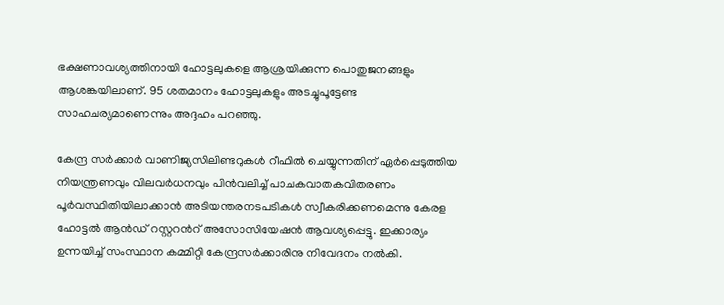ഭക്ഷണാവശ്യത്തിനായി ഹോട്ടലുകളെ ആശ്രയിക്കുന്ന പൊതുജനങ്ങളും ആശങ്കയിലാണ്. 95 ശതമാനം ഹോട്ടലുകളും അടച്ചുപൂട്ടേണ്ട സാഹചര്യമാണെന്നും അദ്ദഹം പറഞ്ഞു.

കേന്ദ്ര സർക്കാർ വാണിജ്യസിലിണ്ടറുകൾ റീഫിൽ ചെയ്യുന്നതിന് ഏർപ്പെടുത്തിയ നിയന്ത്രണവും വിലവർധനവും പിൻവലിച്ച് പാചകവാതകവിതരണം പൂർവസ്ഥിതിയിലാക്കാൻ അടിയന്തരനടപടികൾ സ്വീകരിക്കണമെന്നു കേരള ഹോട്ടൽ ആൻഡ് റസ്റ്ററന്‍റ് അസോസിയേഷൻ ആവശ്യപ്പെട്ടു. ഇക്കാര്യം ഉന്നയിച്ച് സംസ്ഥാന കമ്മിറ്റി കേന്ദ്രസർക്കാരിനു നിവേദനം നൽകി.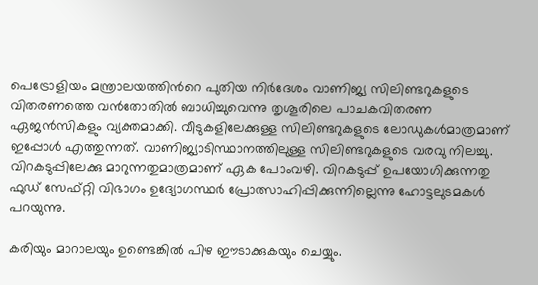പെട്രോളിയം മന്ത്രാലയത്തിന്‍റെ പുതിയ നിർദേശം വാണിജ്യ സിലിണ്ടറുകളുടെ വിതരണത്തെ വൻതോതിൽ ബാധിച്ചുവെന്നു തൃശൂരിലെ പാചകവിതരണ ഏജൻസികളും വ്യക്തമാക്കി. വീടുകളിലേക്കുള്ള സിലിണ്ടറുകളുടെ ലോഡുകൾമാത്രമാണ് ഇപ്പോൾ എത്തുന്നത്. വാണിജ്യാടിസ്ഥാനത്തിലുള്ള സിലിണ്ടറുകളുടെ വരവു നിലച്ചു. വിറകടുപ്പിലേക്കു മാറുന്നതുമാത്രമാണ് ഏക പോംവഴി. വിറകടുപ്പ് ഉപയോഗിക്കുന്നതു ഫുഡ് സേഫ്റ്റി വിഭാഗം ഉദ്യോഗസ്ഥർ പ്രോത്സാഹിപ്പിക്കുന്നില്ലെന്നു ഹോട്ടലുടമകൾ പറയുന്നു.

കരിയും മാറാലയും ഉണ്ടെങ്കിൽ പിഴ ഈടാക്കുകയും ചെയ്യും.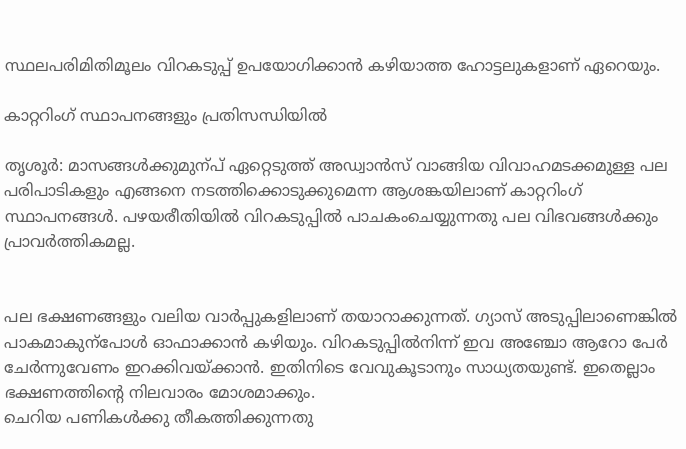സ്ഥലപരിമിതിമൂലം വിറകടുപ്പ് ഉപയോഗിക്കാൻ കഴിയാത്ത ഹോട്ടലുകളാണ് ഏറെയും.

കാറ്ററിംഗ് സ്ഥാപനങ്ങളും പ്രതിസന്ധിയിൽ

തൃശൂർ: മാസങ്ങൾക്കുമുന്പ് ഏറ്റെടുത്ത് അഡ്വാൻസ് വാങ്ങിയ വിവാഹമടക്കമുള്ള പല പരിപാടികളും എങ്ങനെ നടത്തിക്കൊടുക്കുമെന്ന ആശങ്കയിലാണ് കാറ്ററിംഗ് സ്ഥാപനങ്ങൾ. പഴയരീതിയിൽ വിറകടുപ്പിൽ പാചകംചെയ്യുന്നതു പല വിഭവങ്ങൾക്കും പ്രാവർത്തികമല്ല.


പല ഭക്ഷണങ്ങളും വലിയ വാർപ്പുകളിലാണ് തയാറാക്കുന്നത്. ഗ്യാസ് അടുപ്പിലാണെങ്കിൽ പാകമാകുന്പോൾ ഓഫാക്കാൻ കഴിയും. വിറകടുപ്പിൽനിന്ന് ഇവ അഞ്ചോ ആറോ പേർ ചേർന്നുവേണം ഇറക്കിവയ്ക്കാൻ. ഇതിനിടെ വേവുകൂടാനും സാധ്യതയുണ്ട്. ഇതെല്ലാം ഭക്ഷണത്തിന്‍റെ നിലവാരം മോശമാക്കും.
ചെറിയ പണികൾക്കു തീകത്തിക്കുന്നതു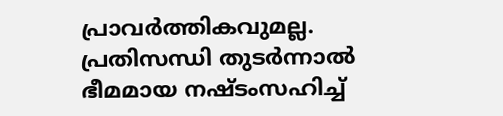പ്രാവർത്തികവുമല്ല. പ്രതിസന്ധി തുടർന്നാൽ ഭീമമായ നഷ്ടംസഹിച്ച്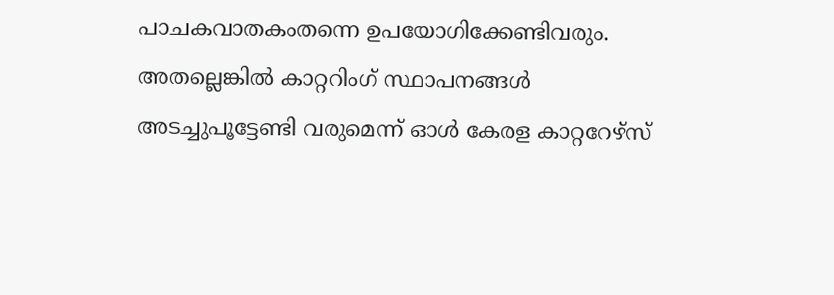പാചകവാതകംതന്നെ ഉപയോഗിക്കേണ്ടിവരും. അതല്ലെങ്കിൽ കാറ്ററിംഗ് സ്ഥാപനങ്ങൾ അടച്ചുപൂട്ടേണ്ടി വരുമെന്ന് ഓൾ കേരള കാറ്ററേഴ്സ്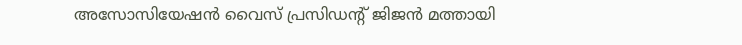അസോസിയേഷൻ വൈസ് പ്രസിഡന്‍റ് ജിജൻ മത്തായി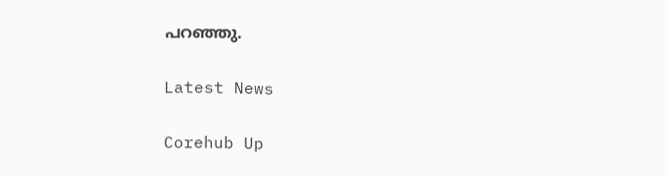പറഞ്ഞു.

Latest News

Corehub Up